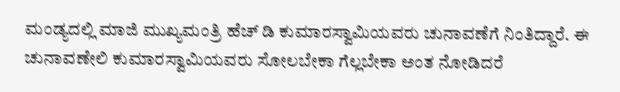ಮಂಡ್ಯದಲ್ಲಿ ಮಾಜಿ ಮುಖ್ಯಮಂತ್ರಿ ಹೆಚ್ ಡಿ ಕುಮಾರಸ್ವಾಮಿಯವರು ಚುನಾವಣೆಗೆ ನಿಂತಿದ್ದಾರೆ. ಈ ಚುನಾವಣೇಲಿ ಕುಮಾರಸ್ವಾಮಿಯವರು ಸೋಲಬೇಕಾ ಗೆಲ್ಲಬೇಕಾ ಅಂತ ನೋಡಿದರೆ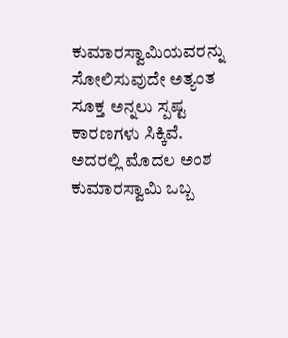ಕುಮಾರಸ್ವಾಮಿಯವರನ್ನು ಸೋಲಿಸುವುದೇ ಅತ್ಯಂತ ಸೂಕ್ತ ಅನ್ನಲು ಸ್ಪಷ್ಟ ಕಾರಣಗಳು ಸಿಕ್ಕಿವೆ. ಅದರಲ್ಲಿ ಮೊದಲ ಅಂಶ ಕುಮಾರಸ್ವಾಮಿ ಒಬ್ಬ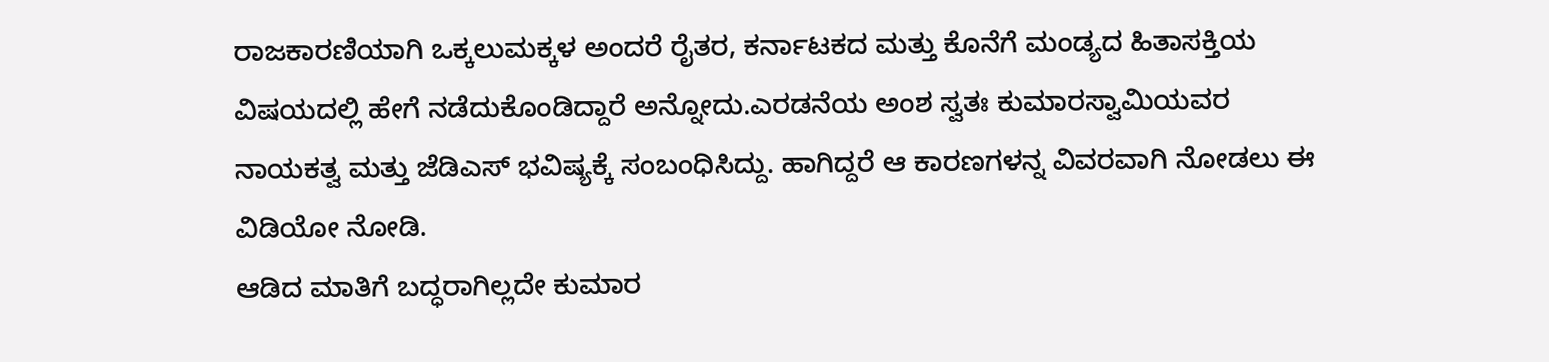ರಾಜಕಾರಣಿಯಾಗಿ ಒಕ್ಕಲುಮಕ್ಕಳ ಅಂದರೆ ರೈತರ, ಕರ್ನಾಟಕದ ಮತ್ತು ಕೊನೆಗೆ ಮಂಡ್ಯದ ಹಿತಾಸಕ್ತಿಯ ವಿಷಯದಲ್ಲಿ ಹೇಗೆ ನಡೆದುಕೊಂಡಿದ್ದಾರೆ ಅನ್ನೋದು.ಎರಡನೆಯ ಅಂಶ ಸ್ವತಃ ಕುಮಾರಸ್ವಾಮಿಯವರ ನಾಯಕತ್ವ ಮತ್ತು ಜೆಡಿಎಸ್ ಭವಿಷ್ಯಕ್ಕೆ ಸಂಬಂಧಿಸಿದ್ದು. ಹಾಗಿದ್ದರೆ ಆ ಕಾರಣಗಳನ್ನ ವಿವರವಾಗಿ ನೋಡಲು ಈ ವಿಡಿಯೋ ನೋಡಿ.
ಆಡಿದ ಮಾತಿಗೆ ಬದ್ಧರಾಗಿಲ್ಲದೇ ಕುಮಾರ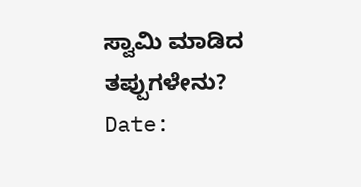ಸ್ವಾಮಿ ಮಾಡಿದ ತಪ್ಪುಗಳೇನು?
Date: